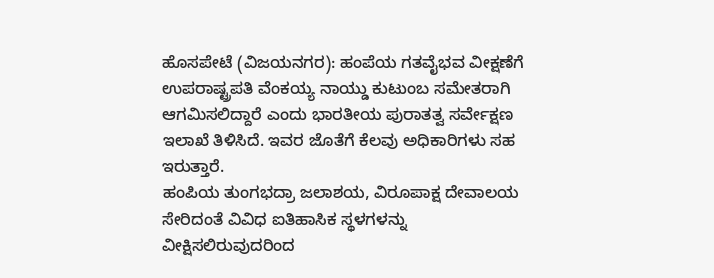ಹೊಸಪೇಟೆ (ವಿಜಯನಗರ): ಹಂಪೆಯ ಗತವೈಭವ ವೀಕ್ಷಣೆಗೆ ಉಪರಾಷ್ಟ್ರಪತಿ ವೆಂಕಯ್ಯ ನಾಯ್ಡು ಕುಟುಂಬ ಸಮೇತರಾಗಿ ಆಗಮಿಸಲಿದ್ದಾರೆ ಎಂದು ಭಾರತೀಯ ಪುರಾತತ್ವ ಸರ್ವೇಕ್ಷಣ ಇಲಾಖೆ ತಿಳಿಸಿದೆ. ಇವರ ಜೊತೆಗೆ ಕೆಲವು ಅಧಿಕಾರಿಗಳು ಸಹ ಇರುತ್ತಾರೆ.
ಹಂಪಿಯ ತುಂಗಭದ್ರಾ ಜಲಾಶಯ, ವಿರೂಪಾಕ್ಷ ದೇವಾಲಯ ಸೇರಿದಂತೆ ವಿವಿಧ ಐತಿಹಾಸಿಕ ಸ್ಥಳಗಳನ್ನು ವೀಕ್ಷಿಸಲಿರುವುದರಿಂದ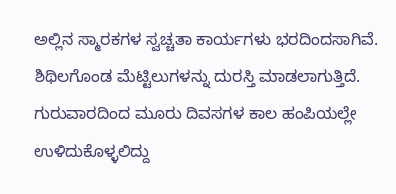ಅಲ್ಲಿನ ಸ್ಮಾರಕಗಳ ಸ್ವಚ್ಚತಾ ಕಾರ್ಯಗಳು ಭರದಿಂದಸಾಗಿವೆ. ಶಿಥಿಲಗೊಂಡ ಮೆಟ್ಟಿಲುಗಳನ್ನು ದುರಸ್ತಿ ಮಾಡಲಾಗುತ್ತಿದೆ.
ಗುರುವಾರದಿಂದ ಮೂರು ದಿವಸಗಳ ಕಾಲ ಹಂಪಿಯಲ್ಲೇ ಉಳಿದುಕೊಳ್ಳಲಿದ್ದು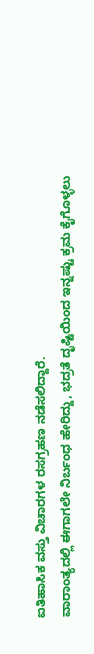ಐತಿಹಾಸಿಕ ವಸ್ತು ವಿಚಾರಗಳ ರಸಗ್ರಹಣ ನಡೆಸಲಿದ್ದಾರೆ.
ವಾರಾಂತ್ಯದಲ್ಲಿ ಈಗಾಗಲೇ ನಿರ್ಬಂಧ ಹೇರಿದ್ದು, ಭದ್ರತೆ ದೃಷ್ಟಿಯಿಂದ ಇನ್ನಷ್ಟು ಕ್ರಮ ಕೈಗೊಳ್ಳಲು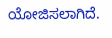ಯೋಜಿಸಲಾಗಿದೆ.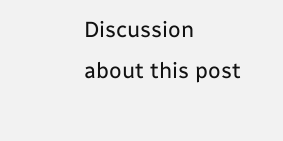Discussion about this post